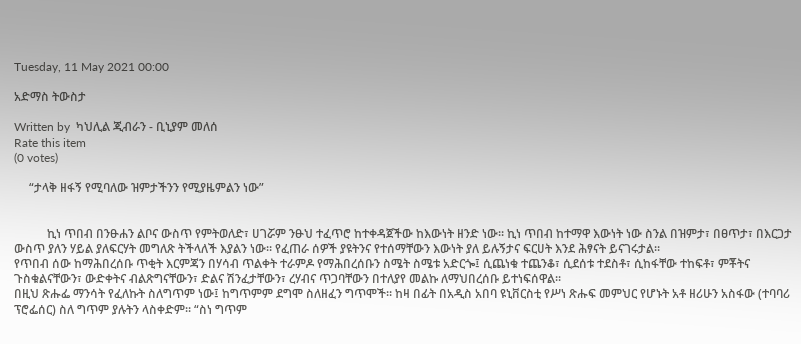Tuesday, 11 May 2021 00:00

አድማስ ትውስታ

Written by  ካህሊል ጂብራን - ቢኒያም መለሰ
Rate this item
(0 votes)

     “ታላቅ ዘፋኝ የሚባለው ዝምታችንን የሚያዜምልን ነው”


           ኪነ ጥበብ በንፁሐን ልቦና ውስጥ የምትወለድ፣ ሀገሯም ንፁህ ተፈጥሮ ከተቀዳጀችው ከእውነት ዘንድ ነው። ኪነ ጥበብ ከተማዋ እውነት ነው ስንል በዝምታ፣ በፀጥታ፣ በእርጋታ ውስጥ ያለን ሃይል ያለፍርሃት መግለጽ ትችላለች እያልን ነው። የፈጠራ ሰዎች ያዩትንና የተሰማቸውን እውነት ያለ ይሉኝታና ፍርሀት እንደ ሕፃናት ይናገሩታል፡፡
የጥበብ ሰው ከማሕበረሰቡ ጥቂት እርምጃን በሃሳብ ጥልቀት ተራምዶ የማሕበረሰቡን ስሜት ስሜቱ አድርጐ፤ ሲጨነቁ ተጨንቆ፣ ሲደሰቱ ተደስቶ፣ ሲከፋቸው ተከፍቶ፣ ምቾትና ጉስቁልናቸውን፣ ውድቀትና ብልጽግናቸውን፣ ድልና ሽንፈታቸውን፣ ረሃብና ጥጋባቸውን በተለያየ መልኩ ለማህበረሰቡ ይተነፍሰዋል፡፡
በዚህ ጽሑፌ ማንሳት የፈለኩት ስለግጥም ነው፤ ከግጥምም ደግሞ ስለዘፈን ግጥሞች። ከዛ በፊት በአዲስ አበባ ዩኒቨርስቲ የሥነ ጽሑፍ መምህር የሆኑት አቶ ዘሪሁን አስፋው (ተባባሪ ፕሮፌሰር) ስለ ግጥም ያሉትን ላስቀድም፡፡ “ስነ ግጥም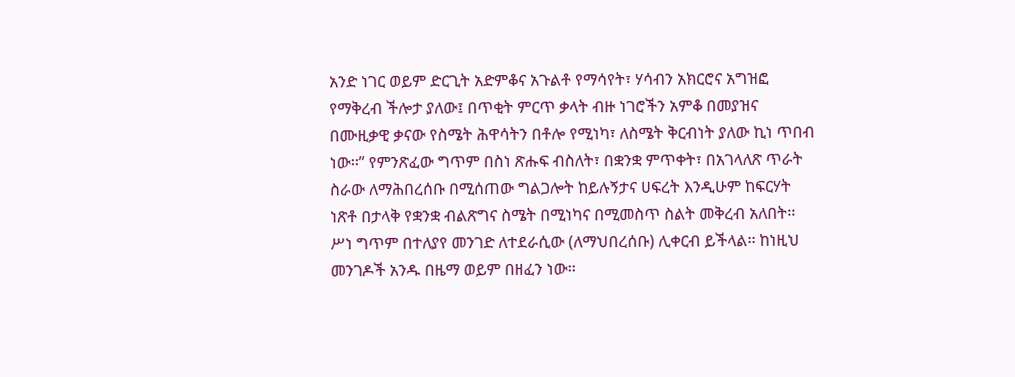አንድ ነገር ወይም ድርጊት አድምቆና አጉልቶ የማሳየት፣ ሃሳብን አክርሮና አግዝፎ የማቅረብ ችሎታ ያለው፤ በጥቂት ምርጥ ቃላት ብዙ ነገሮችን አምቆ በመያዝና በሙዚቃዊ ቃናው የስሜት ሕዋሳትን በቶሎ የሚነካ፣ ለስሜት ቅርብነት ያለው ኪነ ጥበብ ነው፡፡” የምንጽፈው ግጥም በስነ ጽሑፍ ብስለት፣ በቋንቋ ምጥቀት፣ በአገላለጽ ጥራት ስራው ለማሕበረሰቡ በሚሰጠው ግልጋሎት ከይሉኝታና ሀፍረት እንዲሁም ከፍርሃት ነጽቶ በታላቅ የቋንቋ ብልጽግና ስሜት በሚነካና በሚመስጥ ስልት መቅረብ አለበት፡፡ ሥነ ግጥም በተለያየ መንገድ ለተደራሲው (ለማህበረሰቡ) ሊቀርብ ይችላል፡፡ ከነዚህ መንገዶች አንዱ በዜማ ወይም በዘፈን ነው፡፡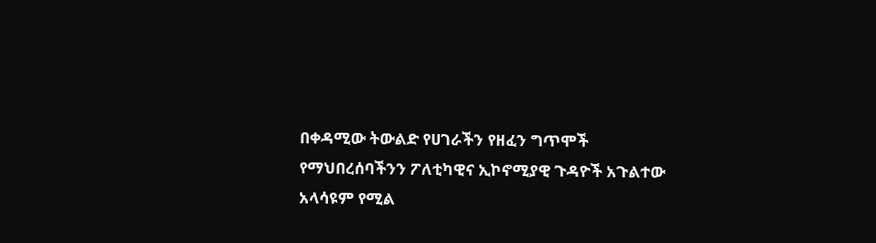በቀዳሚው ትውልድ የሀገራችን የዘፈን ግጥሞች የማህበረሰባችንን ፖለቲካዊና ኢኮኖሚያዊ ጉዳዮች አጉልተው አላሳዩም የሚል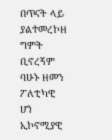በጥናት ላይ ያልተመረኮዘ ግምት ቢኖረኝም ባሁኑ ዘመን ፖለቲካዊ ሆነ ኢኮኖሚያዊ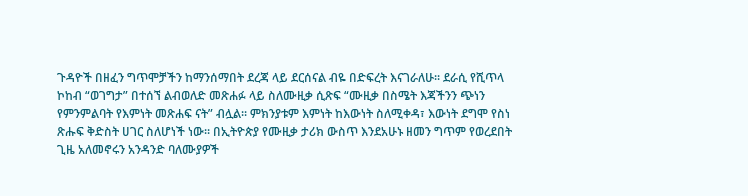ጉዳዮች በዘፈን ግጥሞቻችን ከማንሰማበት ደረጃ ላይ ደርሰናል ብዬ በድፍረት እናገራለሁ፡፡ ደራሲ የሺጥላ ኮከብ “ወገግታ” በተሰኘ ልብወለድ መጽሐፉ ላይ ስለሙዚቃ ሲጽፍ “ሙዚቃ በስሜት እጃችንን ጭነን የምንምልባት የእምነት መጽሐፍ ናት” ብሏል፡፡ ምክንያቱም እምነት ከእውነት ስለሚቀዳ፣ እውነት ደግሞ የስነ ጽሑፍ ቅድስት ሀገር ስለሆነች ነው፡፡ በኢትዮጵያ የሙዚቃ ታሪክ ውስጥ እንደአሁኑ ዘመን ግጥም የወረደበት ጊዜ አለመኖሩን አንዳንድ ባለሙያዎች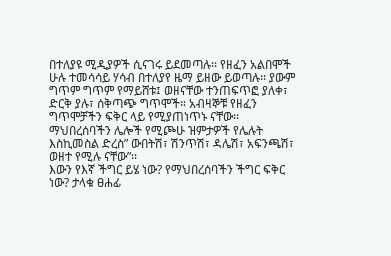በተለያዩ ሚዲያዎች ሲናገሩ ይደመጣሉ፡፡ የዘፈን አልበሞች ሁሉ ተመሳሳይ ሃሳብ በተለያየ ዜማ ይዘው ይወጣሉ፡፡ ያውም ግጥም ግጥም የማይሸቱ፤ ወዘናቸው ተንጠፍጥፎ ያለቀ፣ ድርቅ ያሉ፣ ሰቅጣጭ ግጥሞች። አብዛኞቹ የዘፈን ግጥሞቻችን ፍቅር ላይ የሚያጠነጥኑ ናቸው፡፡ ማህበረሰባችን ሌሎች የሚጮሁ ዝምታዎች የሌሉት እስኪመስል ድረስ” ውበትሽ፣ ሽንጥሽ፣ ዳሌሽ፣ አፍንጫሽ፣ ወዘተ የሚሉ ናቸው”፡፡
እውን የእኛ ችግር ይሄ ነው? የማህበረሰባችን ችግር ፍቅር ነው? ታላቁ ፀሐፊ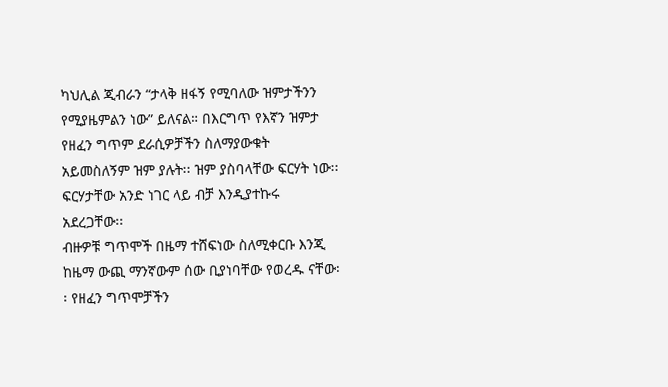ካህሊል ጂብራን “ታላቅ ዘፋኝ የሚባለው ዝምታችንን የሚያዜምልን ነው” ይለናል። በእርግጥ የእኛን ዝምታ የዘፈን ግጥም ደራሲዎቻችን ስለማያውቁት አይመስለኝም ዝም ያሉት፡፡ ዝም ያስባላቸው ፍርሃት ነው፡፡ ፍርሃታቸው አንድ ነገር ላይ ብቻ እንዲያተኩሩ አደረጋቸው፡፡
ብዙዎቹ ግጥሞች በዜማ ተሸፍነው ስለሚቀርቡ እንጂ ከዜማ ውጪ ማንኛውም ሰው ቢያነባቸው የወረዱ ናቸው፡፡ የዘፈን ግጥሞቻችን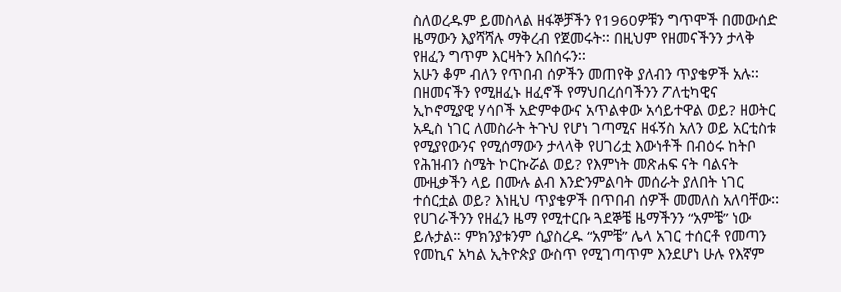ስለወረዱም ይመስላል ዘፋኞቻችን የ1960ዎቹን ግጥሞች በመውሰድ ዜማውን እያሻሻሉ ማቅረብ የጀመሩት፡፡ በዚህም የዘመናችንን ታላቅ የዘፈን ግጥም እርዛትን አበሰሩን፡፡
አሁን ቆም ብለን የጥበብ ሰዎችን መጠየቅ ያለብን ጥያቄዎች አሉ፡፡ በዘመናችን የሚዘፈኑ ዘፈኖች የማህበረሰባችንን ፖለቲካዊና ኢኮኖሚያዊ ሃሳቦች አድምቀውና አጥልቀው አሳይተዋል ወይ? ዘወትር አዲስ ነገር ለመስራት ትጉህ የሆነ ገጣሚና ዘፋኝስ አለን ወይ አርቲስቱ የሚያየውንና የሚሰማውን ታላላቅ የሀገሪቷ እውነቶች በብዕሩ ከትቦ የሕዝብን ስሜት ኮርኩሯል ወይ? የእምነት መጽሐፍ ናት ባልናት ሙዚቃችን ላይ በሙሉ ልብ እንድንምልባት መሰራት ያለበት ነገር ተሰርቷል ወይ? እነዚህ ጥያቄዎች በጥበብ ሰዎች መመለስ አለባቸው፡፡
የሀገራችንን የዘፈን ዜማ የሚተርቡ ጓደኞቼ ዜማችንን “አምቼ” ነው ይሉታል። ምክንያቱንም ሲያስረዱ “አምቼ” ሌላ አገር ተሰርቶ የመጣን የመኪና አካል ኢትዮጵያ ውስጥ የሚገጣጥም እንደሆነ ሁሉ የእኛም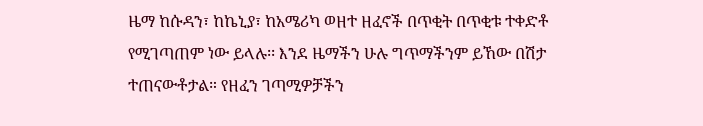ዜማ ከሱዳን፣ ከኬኒያ፣ ከአሜሪካ ወዘተ ዘፈኖች በጥቂት በጥቂቱ ተቀድቶ የሚገጣጠም ነው ይላሉ፡፡ እንደ ዜማችን ሁሉ ግጥማችንም ይኸው በሽታ ተጠናውቶታል። የዘፈን ገጣሚዎቻችን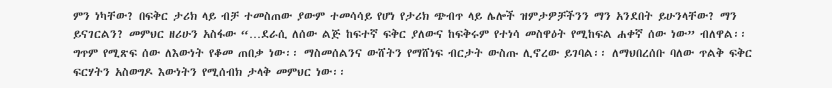ምን ነካቸው? በፍቅር ታሪክ ላይ ብቻ ተመስጠው ያውም ተመሳሳይ የሆነ የታሪክ ጭብጥ ላይ ሌሎች ዝምታዎቻችንን ማን አንደበት ይሁንላቸው? ማን ይናገርልን? መምህር ዘሪሁን አስፋው “…ደራሲ ለሰው ልጅ ከፍተኛ ፍቅር ያለውና ከፍቅሩም የተነሳ መስዋዕት የሚከፍል ሐቀኛ ሰው ነው” ብለዋል፡፡ ግጥም የሚጽፍ ሰው ለእውነት የቆመ ጠበቃ ነው፡፡ ማስመሰልንና ውሸትን የማሸነፍ ብርታት ውስጡ ሊኖረው ይገባል፡፡ ለማህበረሰቡ ባለው ጥልቅ ፍቅር ፍርሃትን አስወግዶ እውነትን የሚሰብክ ታላቅ መምህር ነው፡፡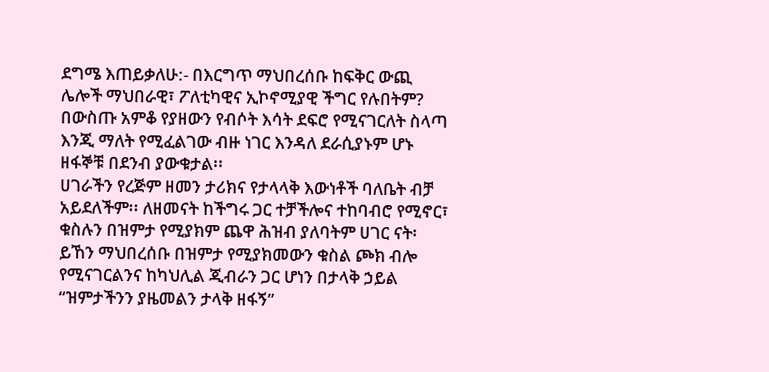ደግሜ እጠይቃለሁ:- በእርግጥ ማህበረሰቡ ከፍቅር ውጪ ሌሎች ማህበራዊ፣ ፖለቲካዊና ኢኮኖሚያዊ ችግር የሉበትም? በውስጡ አምቆ የያዘውን የብሶት እሳት ደፍሮ የሚናገርለት ስላጣ እንጂ ማለት የሚፈልገው ብዙ ነገር እንዳለ ደራሲያኑም ሆኑ ዘፋኞቹ በደንብ ያውቁታል፡፡
ሀገራችን የረጅም ዘመን ታሪክና የታላላቅ እውነቶች ባለቤት ብቻ አይደለችም፡፡ ለዘመናት ከችግሩ ጋር ተቻችሎና ተከባብሮ የሚኖር፣ ቁስሉን በዝምታ የሚያክም ጨዋ ሕዝብ ያለባትም ሀገር ናት፡ ይኸን ማህበረሰቡ በዝምታ የሚያክመውን ቁስል ጮክ ብሎ የሚናገርልንና ከካህሊል ጂብራን ጋር ሆነን በታላቅ ኃይል “ዝምታችንን ያዜመልን ታላቅ ዘፋኝ”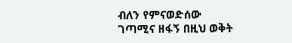ብለን የምናወድሰው ገጣሚና ዘፋኝ በዚህ ወቅት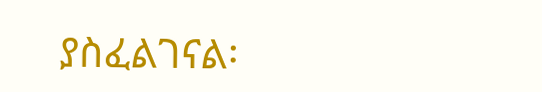ያስፈልገናል፡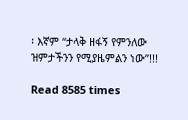፡ እኛም “ታላቅ ዘፋኝ የምንለው ዝምታችንን የሚያዜምልን ነው”!!!

Read 8585 times